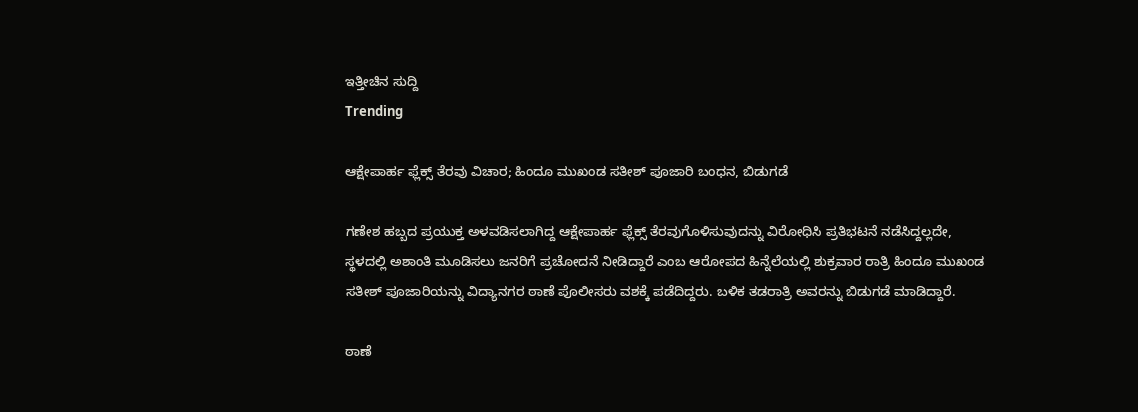ಇತ್ತೀಚಿನ ಸುದ್ದಿ
Trending

ಆಕ್ಷೇಪಾರ್ಹ ಫ್ಲೆಕ್ಸ್ ತೆರವು ವಿಚಾರ; ಹಿಂದೂ ಮುಖಂಡ ಸತೀಶ್ ಪೂಜಾರಿ ಬಂಧನ, ಬಿಡುಗಡೆ

ಗಣೇಶ ಹಬ್ಬದ ಪ್ರಯುಕ್ತ ಅಳವಡಿಸಲಾಗಿದ್ದ ಆಕ್ಷೇಪಾರ್ಹ ಫ್ಲೆಕ್ಸ್ ತೆರವುಗೊಳಿಸುವುದನ್ನು ವಿರೋಧಿಸಿ ಪ್ರತಿಭಟನೆ ನಡೆಸಿದ್ದಲ್ಲದೇ, ಸ್ಥಳದಲ್ಲಿ ಅಶಾಂತಿ ಮೂಡಿಸಲು ಜನರಿಗೆ ಪ್ರಚೋದನೆ ನೀಡಿದ್ದಾರೆ ಎಂಬ ಆರೋಪದ ಹಿನ್ನೆಲೆಯಲ್ಲಿ ಶುಕ್ರವಾರ ರಾತ್ರಿ ಹಿಂದೂ ಮುಖಂಡ ಸತೀಶ್ ಪೂಜಾರಿಯನ್ನು ವಿದ್ಯಾನಗರ ಠಾಣೆ ಪೊಲೀಸರು ವಶಕ್ಕೆ ಪಡೆದಿದ್ದರು. ಬಳಿಕ ತಡರಾತ್ರಿ ಅವರನ್ನು ಬಿಡುಗಡೆ ಮಾಡಿದ್ದಾರೆ.

ಠಾಣೆ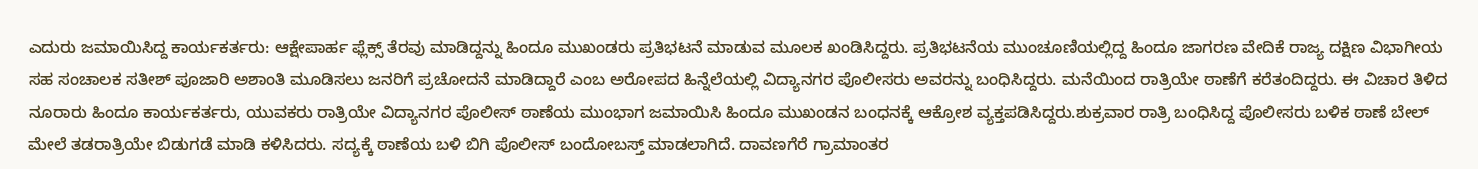ಎದುರು ಜಮಾಯಿಸಿದ್ದ ಕಾರ್ಯಕರ್ತರು: ಆಕ್ಷೇಪಾರ್ಹ ಫ್ಲೆಕ್ಸ್ ತೆರವು ಮಾಡಿದ್ದನ್ನು ಹಿಂದೂ ಮುಖಂಡರು ಪ್ರತಿಭಟನೆ ಮಾಡುವ ಮೂಲಕ ಖಂಡಿಸಿದ್ದರು. ಪ್ರತಿಭಟನೆಯ ಮುಂಚೂಣಿಯಲ್ಲಿದ್ದ ಹಿಂದೂ ಜಾಗರಣ ವೇದಿಕೆ ರಾಜ್ಯ ದಕ್ಷಿಣ ವಿಭಾಗೀಯ ಸಹ ಸಂಚಾಲಕ ಸತೀಶ್ ಪೂಜಾರಿ ಅಶಾಂತಿ ಮೂಡಿಸಲು ಜನರಿಗೆ ಪ್ರಚೋದನೆ ಮಾಡಿದ್ದಾರೆ ಎಂಬ ಅರೋಪದ ಹಿನ್ನೆಲೆಯಲ್ಲಿ ವಿದ್ಯಾನಗರ ಪೊಲೀಸರು ಅವರನ್ನು ಬಂಧಿಸಿದ್ದರು. ಮನೆಯಿಂದ ರಾತ್ರಿಯೇ ಠಾಣೆಗೆ ಕರೆತಂದಿದ್ದರು. ಈ ವಿಚಾರ ತಿಳಿದ ನೂರಾರು ಹಿಂದೂ ಕಾರ್ಯಕರ್ತರು, ಯುವಕರು ರಾತ್ರಿಯೇ ವಿದ್ಯಾನಗರ ಪೊಲೀಸ್ ಠಾಣೆಯ ಮುಂಭಾಗ ಜಮಾಯಿಸಿ ಹಿಂದೂ ಮುಖಂಡನ ಬಂಧನಕ್ಕೆ ಆಕ್ರೋಶ ವ್ಯಕ್ತಪಡಿಸಿದ್ದರು.ಶುಕ್ರವಾರ ರಾತ್ರಿ ಬಂಧಿಸಿದ್ದ ಪೊಲೀಸರು ಬಳಿಕ ಠಾಣೆ ಬೇಲ್ ಮೇಲೆ ತಡರಾತ್ರಿಯೇ ಬಿಡುಗಡೆ ಮಾಡಿ ಕಳಿಸಿದರು. ಸದ್ಯಕ್ಕೆ ಠಾಣೆಯ ಬಳಿ ಬಿಗಿ ಪೊಲೀಸ್ ಬಂದೋಬಸ್ತ್ ಮಾಡಲಾಗಿದೆ. ದಾವಣಗೆರೆ ಗ್ರಾಮಾಂತರ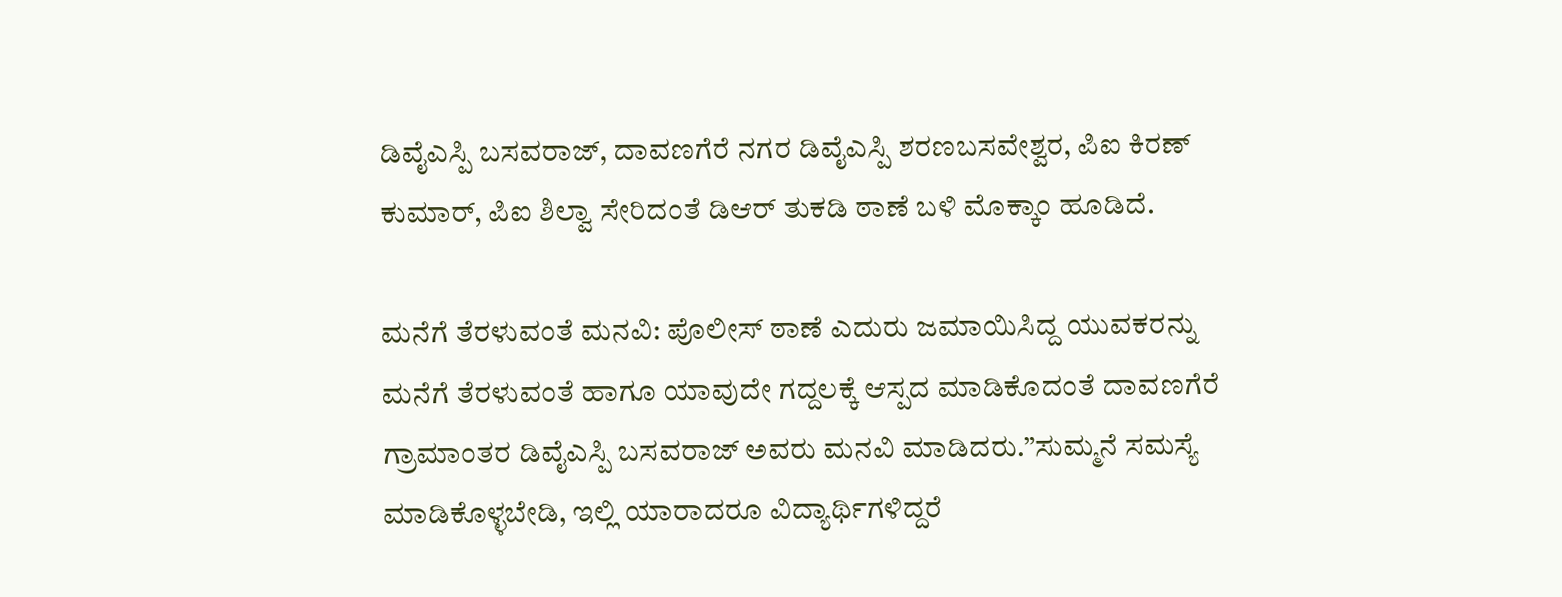ಡಿವೈಎಸ್ಪಿ ಬಸವರಾಜ್, ದಾವಣಗೆರೆ ನಗರ ಡಿವೈಎಸ್ಪಿ ಶರಣಬಸವೇಶ್ವರ, ಪಿಐ ಕಿರಣ್ ಕುಮಾರ್, ಪಿಐ ಶಿಲ್ವಾ ಸೇರಿದಂತೆ ಡಿಆರ್ ತುಕಡಿ ಠಾಣೆ ಬಳಿ ಮೊಕ್ಕಾಂ ಹೂಡಿದೆ.

ಮನೆಗೆ ತೆರಳುವಂತೆ ಮನವಿ: ಪೊಲೀಸ್ ಠಾಣೆ ಎದುರು ಜಮಾಯಿಸಿದ್ದ ಯುವಕರನ್ನು ಮನೆಗೆ ತೆರಳುವಂತೆ ಹಾಗೂ ಯಾವುದೇ ಗದ್ದಲಕ್ಕೆ ಆಸ್ಪದ ಮಾಡಿಕೊದಂತೆ ದಾವಣಗೆರೆ ಗ್ರಾಮಾಂತರ ಡಿವೈಎಸ್ಪಿ ಬಸವರಾಜ್ ಅವರು ಮನವಿ ಮಾಡಿದರು.”ಸುಮ್ಮನೆ ಸಮಸ್ಯೆ ಮಾಡಿಕೊಳ್ಳಬೇಡಿ, ಇಲ್ಲಿ ಯಾರಾದರೂ ವಿದ್ಯಾರ್ಥಿಗಳಿದ್ದರೆ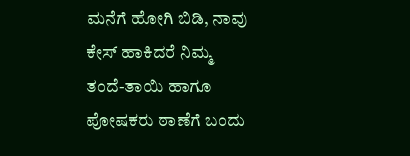ಮನೆಗೆ ಹೋಗಿ ಬಿಡಿ, ನಾವು ಕೇಸ್ ಹಾಕಿದರೆ ನಿಮ್ಮ ತಂದೆ-ತಾಯಿ ಹಾಗೂ ಪೋಷಕರು ಠಾಣೆಗೆ ಬಂದು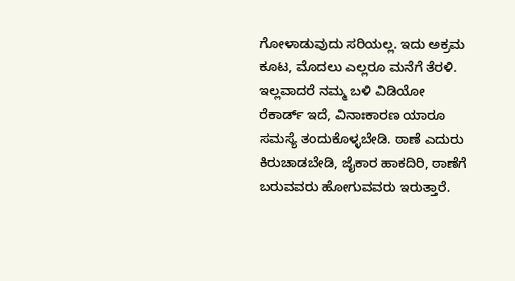ಗೋಳಾಡುವುದು ಸರಿಯಲ್ಲ. ಇದು ಅಕ್ರಮ ಕೂಟ, ಮೊದಲು ಎಲ್ಲರೂ ಮನೆಗೆ ತೆರಳಿ. ಇಲ್ಲವಾದರೆ ನಮ್ಮ ಬಳಿ ವಿಡಿಯೋ ರೆಕಾರ್ಡ್ ಇದೆ, ವಿನಾಃಕಾರಣ ಯಾರೂ ಸಮಸ್ಯೆ ತಂದುಕೊಳ್ಳಬೇಡಿ. ಠಾಣೆ ಎದುರು ಕಿರುಚಾಡಬೇಡಿ, ಜೈಕಾರ ಹಾಕದಿರಿ, ಠಾಣೆಗೆ ಬರುವವರು ಹೋಗುವವರು ಇರುತ್ತಾರೆ.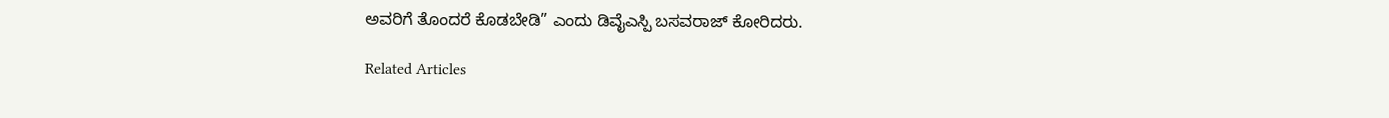ಅವರಿಗೆ ತೊಂದರೆ ಕೊಡಬೇಡಿ” ಎಂದು ಡಿವೈಎಸ್ಪಿ ಬಸವರಾಜ್ ಕೋರಿದರು.

Related Articles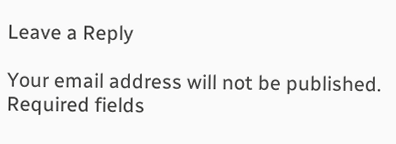Leave a Reply

Your email address will not be published. Required fields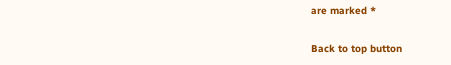are marked *

Back to top button